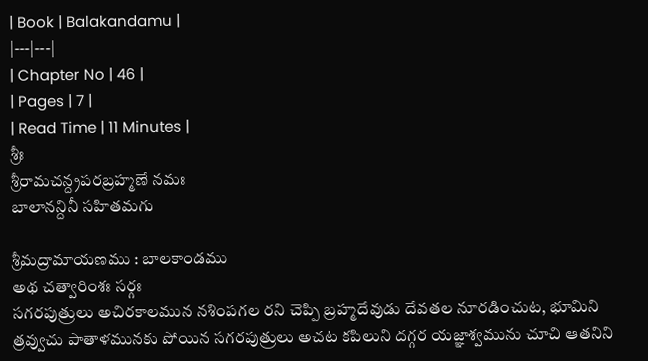| Book | Balakandamu |
|---|---|
| Chapter No | 46 |
| Pages | 7 |
| Read Time | 11 Minutes |
శ్రీః
శ్రీరామచన్ద్రపరబ్రహ్మణే నమః
బాలానన్దినీ సహితమగు

శ్రీమద్రామాయణము : బాలకాండము
అథ చత్వారింశః సర్గః
సగరపుత్రులు అచిరకాలమున నశింపగల రని చెప్పి బ్రహ్మదేవుడు దేవతల నూరడించుట, భూమిని త్రవ్వుచు పాతాళమునకు పోయిన సగరపుత్రులు అచట కపిలుని దగ్గర యజ్ఞాశ్వమును చూచి ఆతనిని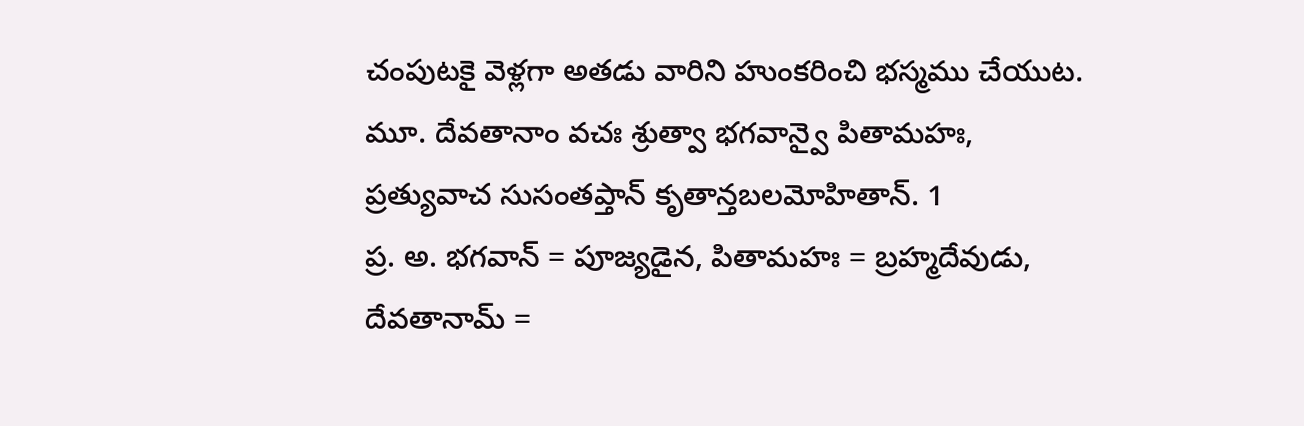చంపుటకై వెళ్లగా అతడు వారిని హుంకరించి భస్మము చేయుట.
మూ. దేవతానాం వచః శ్రుత్వా భగవాన్వై పితామహః,
ప్రత్యువాచ సుసంతప్తాన్ కృతాన్తబలమోహితాన్. 1
ప్ర. అ. భగవాన్ = పూజ్యడైన, పితామహః = బ్రహ్మదేవుడు, దేవతానామ్ =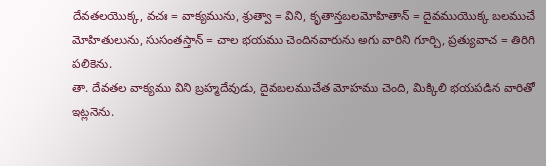దేవతలయొక్క, వచః = వాక్యమును, శ్రుత్వా = విని, కృతాన్తబలమోహితాన్ = దైవముయొక్క బలముచే మోహితులును, సుసంతస్తాన్ = చాల భయము చెందినవారును అగు వారిని గూర్చి, ప్రత్యువాచ = తిరిగి పలికెను.
తా. దేవతల వాక్యము విని బ్రహ్మదేవుడు, దైవబలముచేత మోహము చెంది, మిక్కిలి భయపడిన వారితో ఇట్లనెను.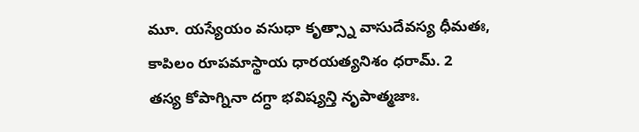మూ. యస్యేయం వసుధా కృత్స్నా వాసుదేవస్య ధీమతః,
కాపిలం రూపమాస్థాయ ధారయత్యనిశం ధరామ్. 2
తస్య కోపాగ్నినా దగ్ధా భవిష్యన్తి నృపాత్మజాః.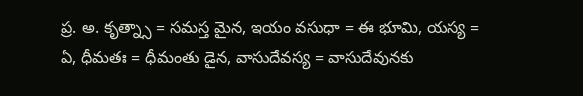ప్ర. అ. కృత్న్సా = సమస్త మైన, ఇయం వసుధా = ఈ భూమి, యస్య = ఏ, ధీమతః = ధీమంతు డైన, వాసుదేవస్య = వాసుదేవునకు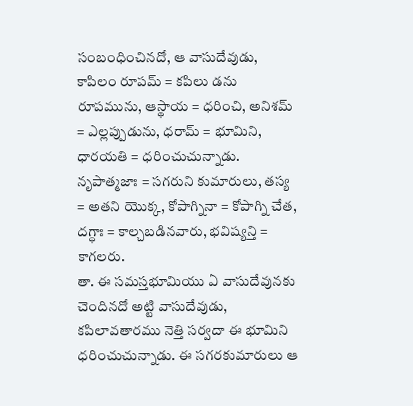సంబంధించినదో, ఆ వాసుదేవుడు, కాపిలం రూపమ్ = కపిలు డను రూపమును, ఆస్థాయ = ధరించి, అనిశమ్ = ఎల్లప్పుడును, ధరామ్ = భూమిని, ధారయతి = ధరించుచున్నాడు. నృపాత్మజాః = సగరుని కుమారులు, తస్య = అతని యొక్క, కోపాగ్నినా = కోపాగ్ని చేత, దగ్ధాః = కాల్చబడినవారు, భవిష్యన్తి = కాగలరు.
తా. ఈ సమస్తభూమియు ఏ వాసుదేవునకు చెందినదో అట్టి వాసుదేవుడు, కపిలావతారము నెత్తి సర్వదా ఈ భూమిని ధరించుచున్నాడు. ఈ సగరకుమారులు ఆ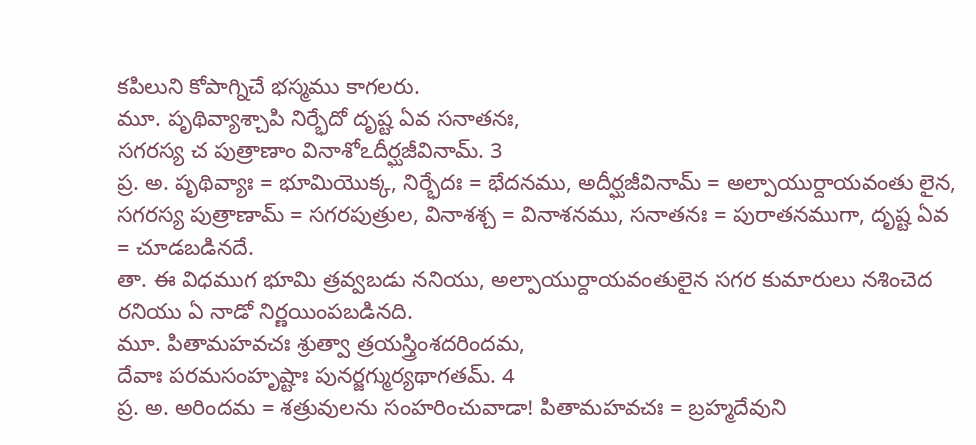కపిలుని కోపాగ్నిచే భస్మము కాగలరు.
మూ. పృథివ్యాశ్చాపి నిర్భేదో దృష్ట ఏవ సనాతనః,
సగరస్య చ పుత్రాణాం వినాశోఽదీర్ఘజీవినామ్. 3
ప్ర. అ. పృథివ్యాః = భూమియొక్క, నిర్భేదః = భేదనము, అదీర్ఘజీవినామ్ = అల్పాయుర్దాయవంతు లైన, సగరస్య పుత్రాణామ్ = సగరపుత్రుల, వినాశశ్చ = వినాశనము, సనాతనః = పురాతనముగా, దృష్ట ఏవ = చూడబడినదే.
తా. ఈ విధముగ భూమి త్రవ్వబడు ననియు, అల్పాయుర్దాయవంతులైన సగర కుమారులు నశించెద రనియు ఏ నాడో నిర్ణయింపబడినది.
మూ. పితామహవచః శ్రుత్వా త్రయస్త్రింశదరిందమ,
దేవాః పరమసంహృష్టాః పునర్జగ్ముర్యథాగతమ్. 4
ప్ర. అ. అరిందమ = శత్రువులను సంహరించువాడా! పితామహవచః = బ్రహ్మదేవుని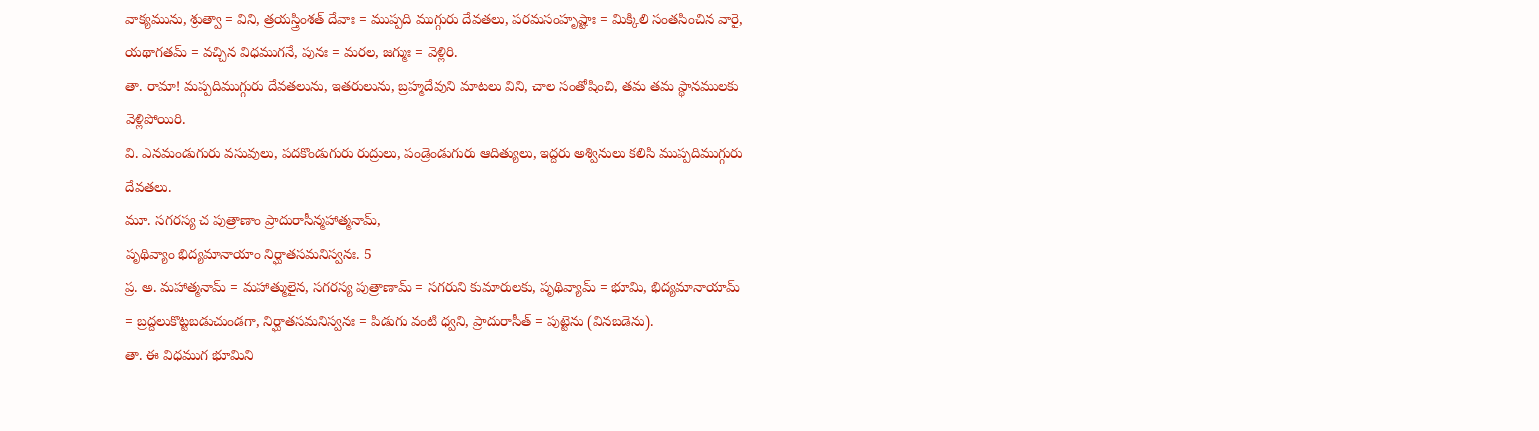వాక్యమును, శ్రుత్వా = విని, త్రయస్త్రింశత్ దేవాః = ముప్పది ముగ్గురు దేవతలు, పరమసంహృష్టాః = మిక్కిలి సంతసించిన వారై, యథాగతమ్ = వచ్చిన విధముగనే, పునః = మరల, జగ్ముః = వెళ్లిరి.
తా. రామా! మప్పదిముగ్గురు దేవతలును, ఇతరులును, బ్రహ్మదేవుని మాటలు విని, చాల సంతోషించి, తమ తమ స్థానములకు వెళ్లిపోయిరి.
వి. ఎనమండుగురు వసువులు, పదకొండుగురు రుద్రులు, పండ్రెండుగురు ఆదిత్యులు, ఇద్దరు అశ్వినులు కలిసి ముప్పదిముగ్గురు దేవతలు.
మూ. సగరస్య చ పుత్రాణాం ప్రాదురాసీన్మహాత్మనామ్,
పృథివ్యాం భిద్యమానాయాం నిర్ఘాతసమనిస్వనః. 5
ప్ర. అ. మహాత్మనామ్ = మహాత్ములైన, సగరస్య పుత్రాణామ్ = సగరుని కుమారులకు, పృథివ్యామ్ = భూమి, భిద్యమానాయామ్ = బ్రద్దలుకొట్టబడుచుండగా, నిర్ఘాతసమనిస్వనః = పిడుగు వంటి ధ్వని, ప్రాదురాసీత్ = పుట్టెను (వినబడెను).
తా. ఈ విధముగ భూమిని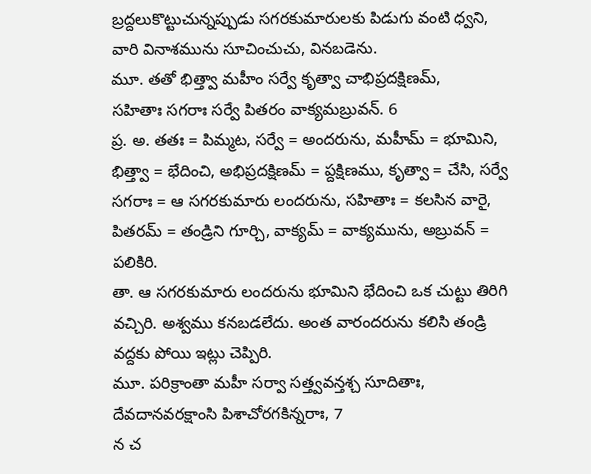బ్రద్దలుకొట్టుచున్నప్పుడు సగరకుమారులకు పిడుగు వంటి ధ్వని, వారి వినాశమును సూచించుచు, వినబడెను.
మూ. తతో భిత్త్వా మహీం సర్వే కృత్వా చాభిప్రదక్షిణమ్,
సహితాః సగరాః సర్వే పితరం వాక్యమబ్రువన్. 6
ప్ర. అ. తతః = పిమ్మట, సర్వే = అందరును, మహీమ్ = భూమిని, భిత్త్వా = భేదించి, అభిప్రదక్షిణమ్ = ప్దక్షిణము, కృత్వా = చేసి, సర్వే సగరాః = ఆ సగరకుమారు లందరును, సహితాః = కలసిన వారై, పితరమ్ = తండ్రిని గూర్చి, వాక్యమ్ = వాక్యమును, అబ్రువన్ = పలికిరి.
తా. ఆ సగరకుమారు లందరును భూమిని భేదించి ఒక చుట్టు తిరిగి వచ్చిరి. అశ్వము కనబడలేదు. అంత వారందరును కలిసి తండ్రి వద్దకు పోయి ఇట్లు చెప్పిరి.
మూ. పరిక్రాంతా మహీ సర్వా సత్త్వవన్తశ్చ సూదితాః,
దేవదానవరక్షాంసి పిశాచోరగకిన్నరాః, 7
న చ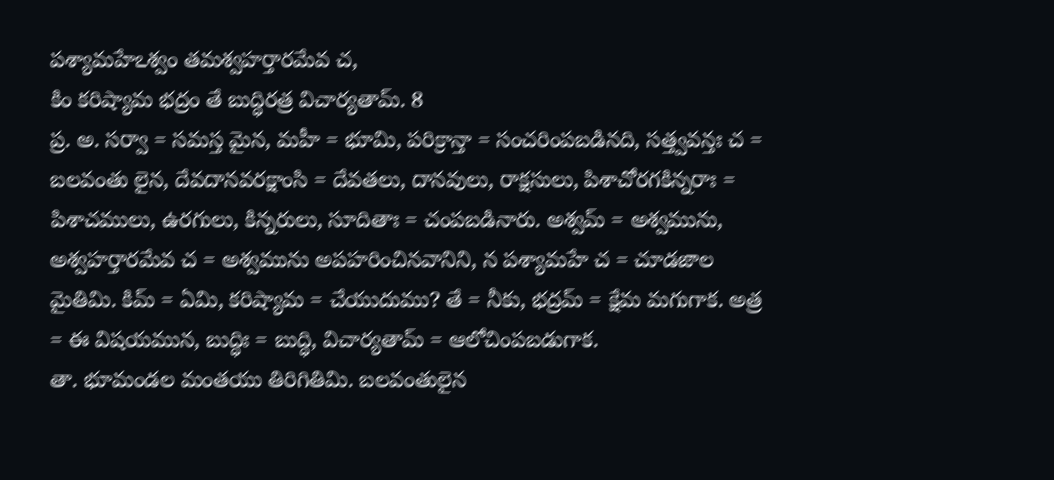పశ్యామహేఽశ్వం తమశ్వహర్తారమేవ చ,
కిం కరిష్యామ భద్రం తే బుద్ధిరత్ర విచార్యతామ్. 8
ప్ర. అ. సర్వా = సమస్త మైన, మహీ = భూమి, పరిక్రాన్తా = సంచరింపబడినది, సత్త్వవన్తః చ = బలవంతు లైన, దేవదానవరక్షాంసి = దేవతలు, దానవులు, రాక్షసులు, పిశాచోరగకిన్నరాః = పిశాచములు, ఉరగులు, కిన్నరులు, సూదితాః = చంపబడినారు. అశ్వమ్ = అశ్వమును, అశ్వహర్తారమేవ చ = అశ్వమును అపహరించినవానిని, న పశ్యామహే చ = చూడజాల మైతిమి. కిమ్ = ఏమి, కరిష్యామ = చేయుదుము? తే = నీకు, భద్రమ్ = క్షేమ మగుగాక. అత్ర = ఈ విషయమున, బుద్ధిః = బుద్ధి, విచార్యతామ్ = ఆలోచింపబడుగాక.
తా. భూమండల మంతయు తిరిగితిమి. బలవంతులైన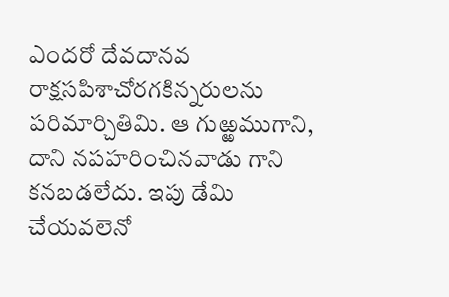ఎందరో దేవదానవ రాక్షసపిశాచోరగకిన్నరులను పరిమార్చితిమి. ఆ గుఱ్ఱముగాని, దాని నపహరించినవాడు గాని కనబడలేదు. ఇపు డేమి చేయవలెనో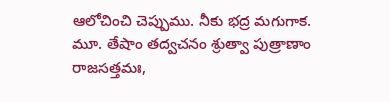ఆలోచించి చెప్పుము. నీకు భద్ర మగుగాక.
మూ. తేషాం తద్వచనం శ్రుత్వా పుత్రాణాం రాజసత్తమః,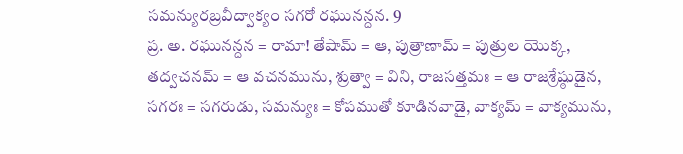సమన్యురబ్రవీద్వాక్యం సగరో రఘునన్దన. 9
ప్ర. అ. రఘునన్దన = రామా! తేషామ్ = ఆ, పుత్రాణామ్ = పుత్రుల యొక్క, తద్వచనమ్ = ఆ వచనమును, శ్రుత్వా = విని, రాజసత్తమః = ఆ రాజశ్రేష్ఠుడైన, సగరః = సగరుడు, సమన్యుః = కోపముతో కూడినవాడై, వాక్యమ్ = వాక్యమును,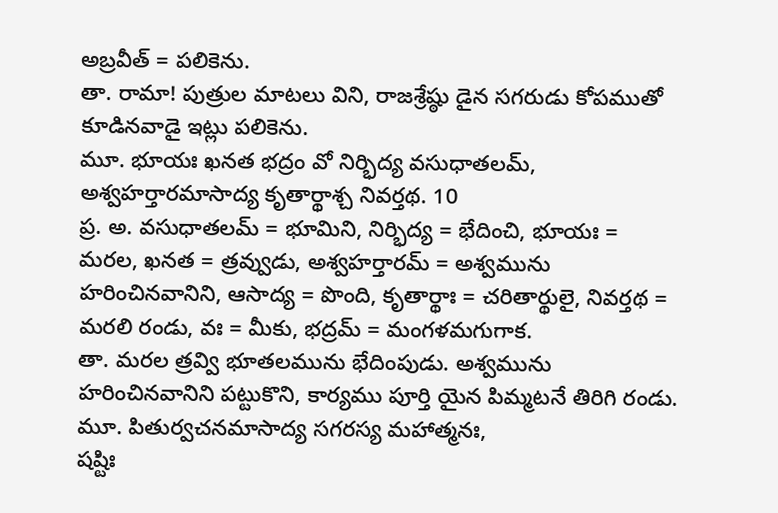అబ్రవీత్ = పలికెను.
తా. రామా! పుత్రుల మాటలు విని, రాజశ్రేష్ఠు డైన సగరుడు కోపముతో కూడినవాడై ఇట్లు పలికెను.
మూ. భూయః ఖనత భద్రం వో నిర్భిద్య వసుధాతలమ్,
అశ్వహర్తారమాసాద్య కృతార్థాశ్చ నివర్తథ. 10
ప్ర. అ. వసుధాతలమ్ = భూమిని, నిర్భిద్య = భేదించి, భూయః = మరల, ఖనత = త్రవ్వుడు, అశ్వహర్తారమ్ = అశ్వమును హరించినవానిని, ఆసాద్య = పొంది, కృతార్థాః = చరితార్థులై, నివర్తథ = మరలి రండు, వః = మీకు, భద్రమ్ = మంగళమగుగాక.
తా. మరల త్రవ్వి భూతలమును భేదింపుడు. అశ్వమును హరించినవానిని పట్టుకొని, కార్యము పూర్తి యైన పిమ్మటనే తిరిగి రండు.
మూ. పితుర్వచనమాసాద్య సగరస్య మహాత్మనః,
షష్టిః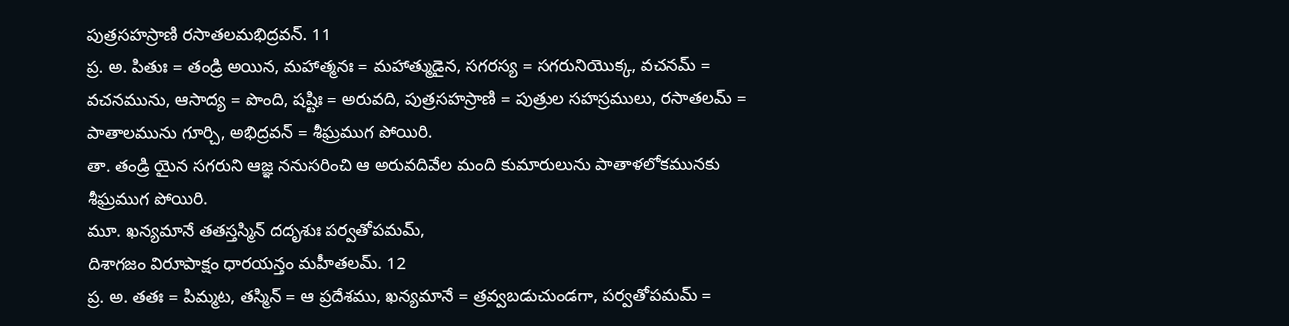పుత్రసహస్రాణి రసాతలమభిద్రవన్. 11
ప్ర. అ. పితుః = తండ్రి అయిన, మహాత్మనః = మహాత్ముడైన, సగరస్య = సగరునియొక్క, వచనమ్ = వచనమును, ఆసాద్య = పొంది, షష్టిః = అరువది, పుత్రసహస్రాణి = పుత్రుల సహస్రములు, రసాతలమ్ = పాతాలమును గూర్చి, అభిద్రవన్ = శీఘ్రముగ పోయిరి.
తా. తండ్రి యైన సగరుని ఆజ్ఞ ననుసరించి ఆ అరువదివేల మంది కుమారులును పాతాళలోకమునకు శీఘ్రముగ పోయిరి.
మూ. ఖన్యమానే తతస్తస్మిన్ దదృశుః పర్వతోపమమ్,
దిశాగజం విరూపాక్షం ధారయన్తం మహీతలమ్. 12
ప్ర. అ. తతః = పిమ్మట, తస్మిన్ = ఆ ప్రదేశము, ఖన్యమానే = త్రవ్వబడుచుండగా, పర్వతోపమమ్ =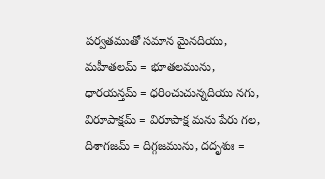పర్వతముతో సమాన మైనదియు, మహీతలమ్ = భూతలమును, ధారయన్తమ్ = ధరించుచున్నదియు నగు, విరూపాక్షమ్ = విరూపాక్ష మను పేరు గల, దిశాగజమ్ = దిగ్గజమును, దదృశుః =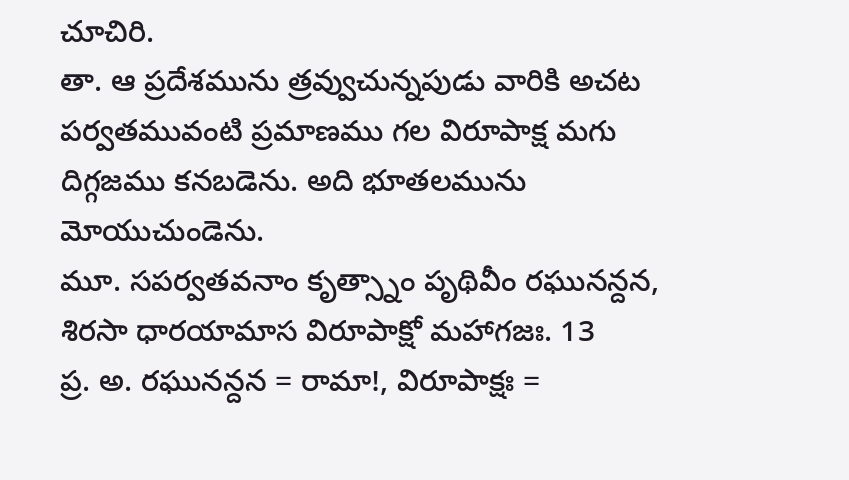చూచిరి.
తా. ఆ ప్రదేశమును త్రవ్వుచున్నపుడు వారికి అచట పర్వతమువంటి ప్రమాణము గల విరూపాక్ష మగు దిగ్గజము కనబడెను. అది భూతలమును మోయుచుండెను.
మూ. సపర్వతవనాం కృత్స్నాం పృథివీం రఘునన్దన,
శిరసా ధారయామాస విరూపాక్షో మహాగజః. 13
ప్ర. అ. రఘునన్దన = రామా!, విరూపాక్షః =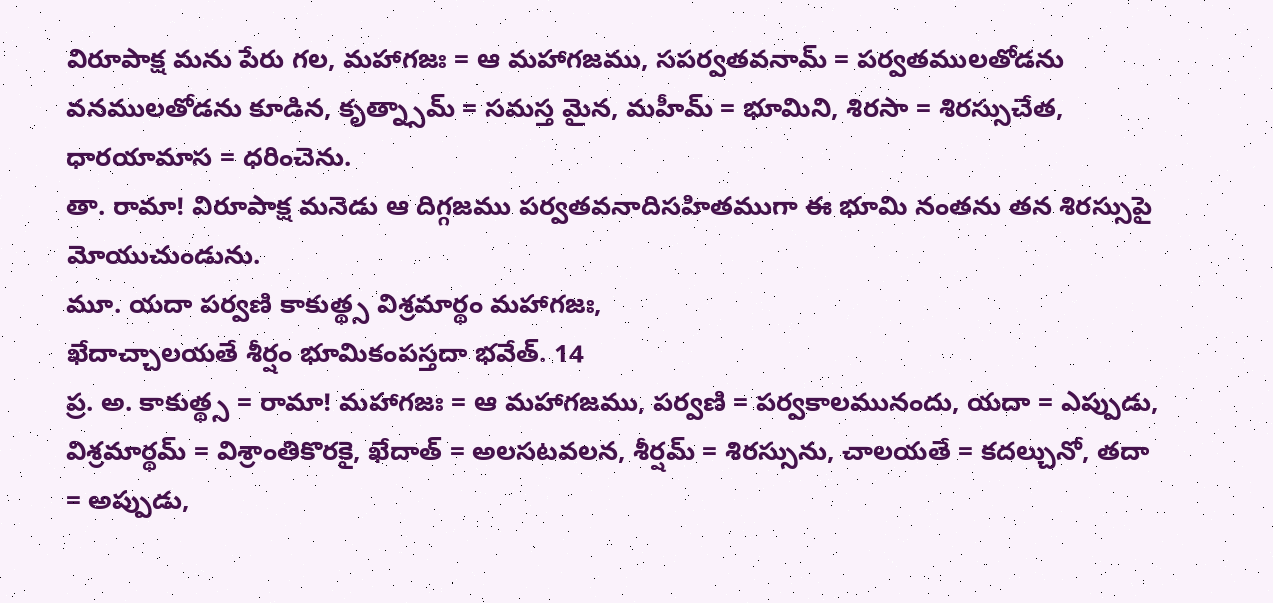విరూపాక్ష మను పేరు గల, మహాగజః = ఆ మహాగజము, సపర్వతవనామ్ = పర్వతములతోడను వనములతోడను కూడిన, కృత్న్సామ్ = సమస్త మైన, మహీమ్ = భూమిని, శిరసా = శిరస్సుచేత, ధారయామాస = ధరించెను.
తా. రామా! విరూపాక్ష మనెడు ఆ దిగ్గజము పర్వతవనాదిసహితముగా ఈ భూమి నంతను తన శిరస్సుపై మోయుచుండును.
మూ. యదా పర్వణి కాకుత్థ్స విశ్రమార్థం మహాగజః,
ఖేదాచ్చాలయతే శీర్షం భూమికంపస్తదా భవేత్. 14
ప్ర. అ. కాకుత్థ్స = రామా! మహాగజః = ఆ మహాగజము, పర్వణి = పర్వకాలమునందు, యదా = ఎప్పుడు, విశ్రమార్థమ్ = విశ్రాంతికొరకై, ఖేదాత్ = అలసటవలన, శీర్షమ్ = శిరస్సును, చాలయతే = కదల్చునో, తదా = అప్పుడు,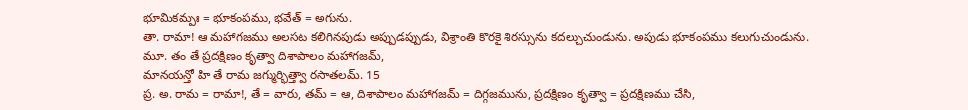భూమికమ్పః = భూకంపము, భవేత్ = అగును.
తా. రామా! ఆ మహాగజము అలసట కలిగినపుడు అప్పుడప్పుడు, విశ్రాంతి కొరకై శిరస్సును కదల్చుచుండును. అపుడు భూకంపము కలుగుచుండును.
మూ. తం తే ప్రదక్షిణం కృత్వా దిశాపాలం మహాగజమ్,
మానయన్తో హి తే రామ జగ్ముర్భిత్త్వా రసాతలమ్. 15
ప్ర. అ. రామ = రామా!, తే = వారు, తమ్ = ఆ, దిశాపాలం మహాగజమ్ = దిగ్గజమును, ప్రదక్షిణం కృత్వా = ప్రదక్షిణము చేసి,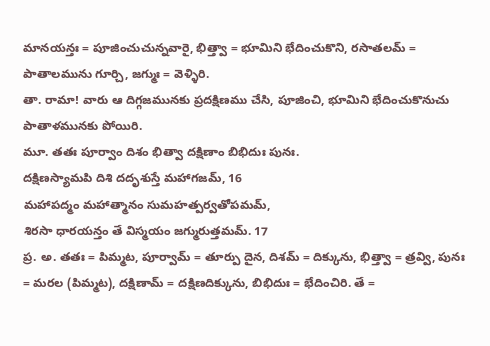మానయన్తః = పూజించుచున్నవారై, భిత్త్వా = భూమిని భేదించుకొని, రసాతలమ్ = పాతాలమును గూర్చి, జగ్ముః = వెళ్ళిరి.
తా. రామా! వారు ఆ దిగ్గజమునకు ప్రదక్షిణము చేసి, పూజించి, భూమిని భేదించుకొనుచు పాతాళమునకు పోయిరి.
మూ. తతః పూర్వాం దిశం భిత్వా దక్షిణాం బిభిదుః పునః.
దక్షిణస్యామపి దిశి దదృశుస్తే మహాగజమ్, 16
మహాపద్మం మహాత్మానం సుమహత్పర్వతోపమమ్,
శిరసా ధారయన్తం తే విస్మయం జగ్మురుత్తమమ్. 17
ప్ర. అ. తతః = పిమ్మట, పూర్వామ్ = తూర్పు దైన, దిశమ్ = దిక్కును, భిత్త్వా = త్రవ్వి, పునః = మరల (పిమ్మట), దక్షిణామ్ = దక్షిణదిక్కును, బిభిదుః = భేదించిరి. తే =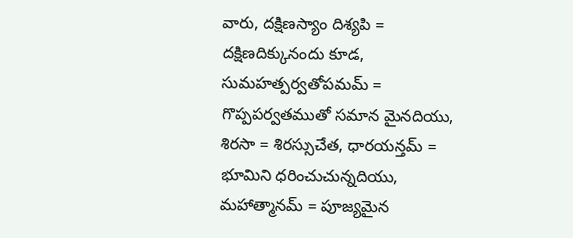వారు, దక్షిణస్యాం దిశ్యపి = దక్షిణదిక్కునందు కూడ, సుమహత్పర్వతోపమమ్ = గొప్పపర్వతముతో సమాన మైనదియు, శిరసా = శిరస్సుచేత, ధారయన్తమ్ = భూమిని ధరించుచున్నదియు, మహాత్మానమ్ = పూజ్యమైన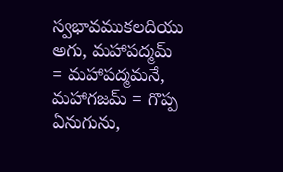స్వభావముకలదియు అగు, మహాపద్మమ్ = మహాపద్మమనే, మహాగజమ్ = గొప్ప ఏనుగును,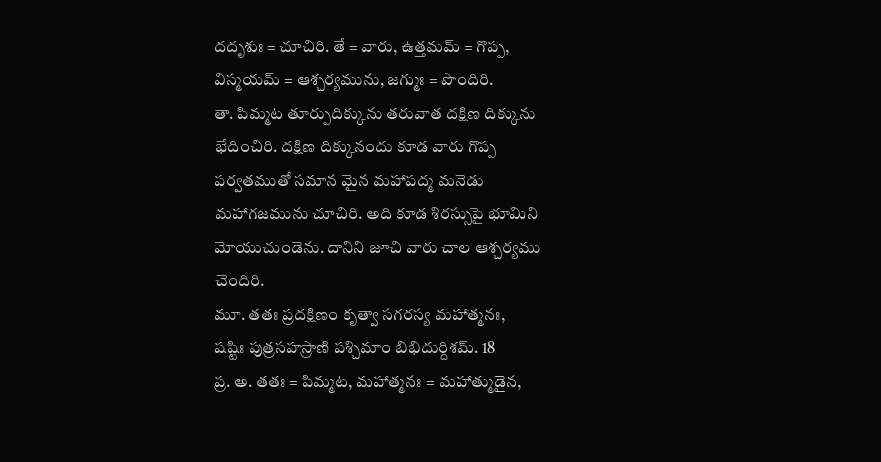దదృశుః = చూచిరి. తే = వారు, ఉత్తమమ్ = గొప్ప, విస్మయమ్ = ఆశ్చర్యమును, జగ్ముః = పొందిరి.
తా. పిమ్మట తూర్పుదిక్కును తరువాత దక్షిణ దిక్కును భేదించిరి. దక్షిణ దిక్కునందు కూడ వారు గొప్ప పర్వతముతో సమాన మైన మహాపద్మ మనెడు మహాగజమును చూచిరి. అది కూడ శిరస్సుపై భూమిని మోయుచుండెను. దానిని జూచి వారు చాల ఆశ్చర్యము చెందిరి.
మూ. తతః ప్రదక్షిణం కృత్వా సగరస్య మహాత్మనః,
షష్టిః పుత్రసహస్రాణి పశ్చిమాం బిభిదుర్దిశమ్. 18
ప్ర. అ. తతః = పిమ్మట, మహాత్మనః = మహాత్ముడైన,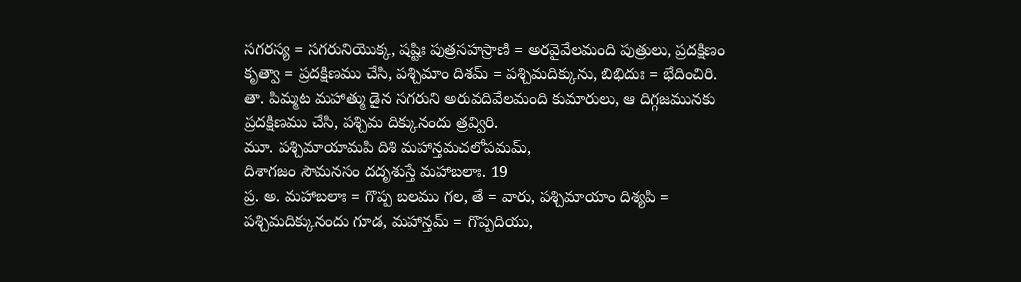సగరస్య = సగరునియొక్క, షష్టిః పుత్రసహస్రాణి = అరవైవేలమంది పుత్రులు, ప్రదక్షిణం కృత్వా = ప్రదక్షిణము చేసి, పశ్చిమాం దిశమ్ = పశ్చిమదిక్కును, బిభిదుః = భేదించిరి.
తా. పిమ్మట మహాత్ము డైన సగరుని అరువదివేలమంది కుమారులు, ఆ దిగ్గజమునకు ప్రదక్షిణము చేసి, పశ్చిమ దిక్కునందు త్రవ్విరి.
మూ. పశ్చిమాయామపి దిశి మహాన్తమచలోపమమ్,
దిశాగజం సౌమనసం దదృశుస్తే మహాబలాః. 19
ప్ర. అ. మహాబలాః = గొప్ప బలము గల, తే = వారు, పశ్చిమాయాం దిశ్యపి = పశ్చిమదిక్కునందు గూడ, మహాన్తమ్ = గొప్పదియు,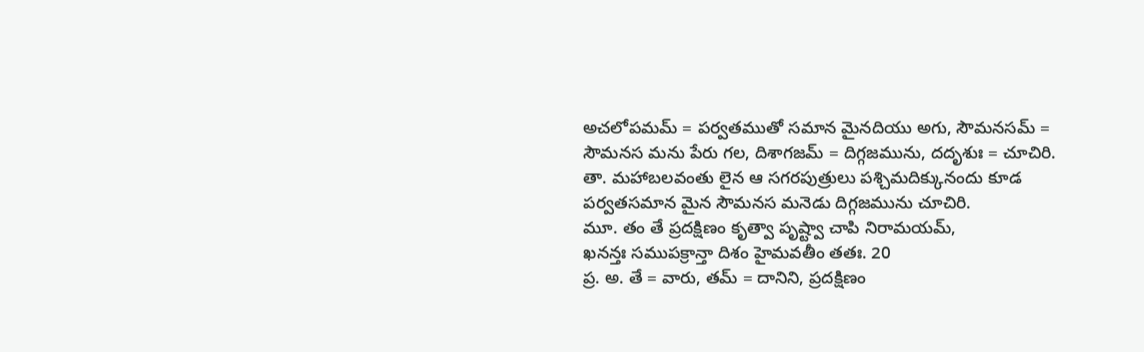అచలోపమమ్ = పర్వతముతో సమాన మైనదియు అగు, సౌమనసమ్ = సౌమనస మను పేరు గల, దిశాగజమ్ = దిగ్గజమును, దదృశుః = చూచిరి.
తా. మహాబలవంతు లైన ఆ సగరపుత్రులు పశ్చిమదిక్కునందు కూడ పర్వతసమాన మైన సౌమనస మనెడు దిగ్గజమును చూచిరి.
మూ. తం తే ప్రదక్షిణం కృత్వా పృష్ట్వా చాపి నిరామయమ్,
ఖనన్తః సముపక్రాన్తా దిశం హైమవతీం తతః. 20
ప్ర. అ. తే = వారు, తమ్ = దానిని, ప్రదక్షిణం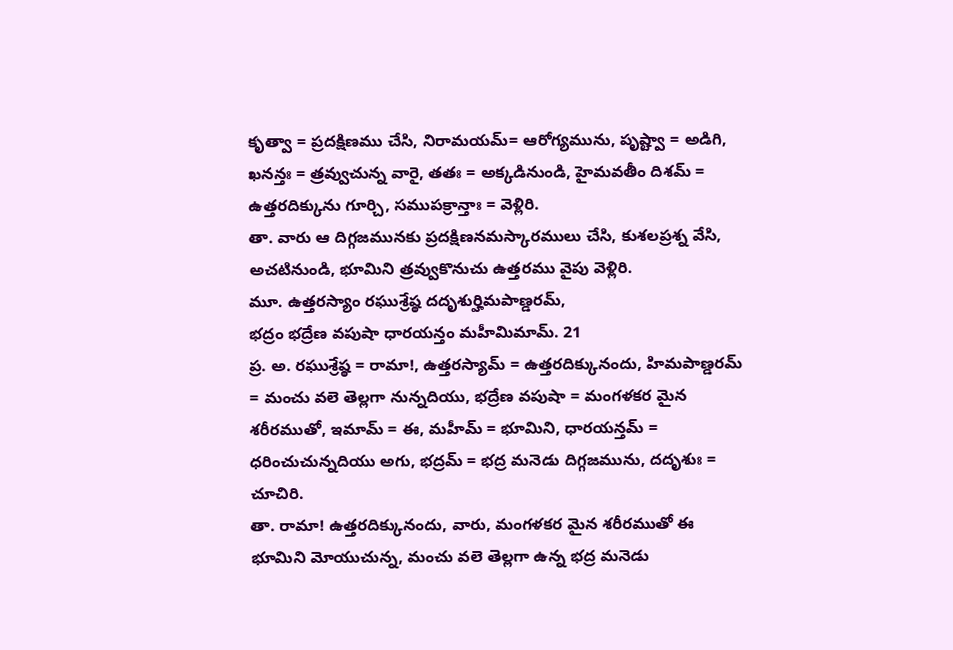కృత్వా = ప్రదక్షిణము చేసి, నిరామయమ్= ఆరోగ్యమును, పృష్ట్వా = అడిగి, ఖనన్తః = త్రవ్వుచున్న వారై, తతః = అక్కడినుండి, హైమవతీం దిశమ్ = ఉత్తరదిక్కును గూర్చి, సముపక్రాన్తాః = వెళ్లిరి.
తా. వారు ఆ దిగ్గజమునకు ప్రదక్షిణనమస్కారములు చేసి, కుశలప్రశ్న వేసి, అచటినుండి, భూమిని త్రవ్వుకొనుచు ఉత్తరము వైపు వెళ్లిరి.
మూ. ఉత్తరస్యాం రఘుశ్రేష్ఠ దదృశుర్హిమపాణ్డరమ్,
భద్రం భద్రేణ వపుషా ధారయన్తం మహీమిమామ్. 21
ప్ర. అ. రఘుశ్రేష్ఠ = రామా!, ఉత్తరస్యామ్ = ఉత్తరదిక్కునందు, హిమపాణ్డరమ్ = మంచు వలె తెల్లగా నున్నదియు, భద్రేణ వపుషా = మంగళకర మైన శరీరముతో, ఇమామ్ = ఈ, మహీమ్ = భూమిని, ధారయన్తమ్ = ధరించుచున్నదియు అగు, భద్రమ్ = భద్ర మనెడు దిగ్గజమును, దదృశుః = చూచిరి.
తా. రామా! ఉత్తరదిక్కునందు, వారు, మంగళకర మైన శరీరముతో ఈ భూమిని మోయుచున్న, మంచు వలె తెల్లగా ఉన్న భద్ర మనెడు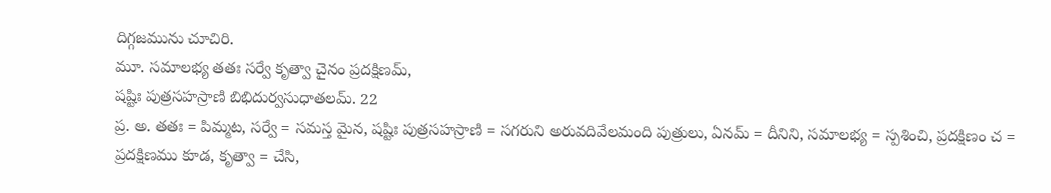దిగ్గజమును చూచిరి.
మూ. సమాలభ్య తతః సర్వే కృత్వా చైనం ప్రదక్షిణమ్,
షష్టిః పుత్రసహస్రాణి బిభిదుర్వసుధాతలమ్. 22
ప్ర. అ. తతః = పిమ్మట, సర్వే = సమస్త మైన, షష్టిః పుత్రసహస్రాణి = సగరుని అరువదివేలమంది పుత్రులు, ఏనమ్ = దీనిని, సమాలభ్య = స్పశించి, ప్రదక్షిణం చ = ప్రదక్షిణము కూడ, కృత్వా = చేసి,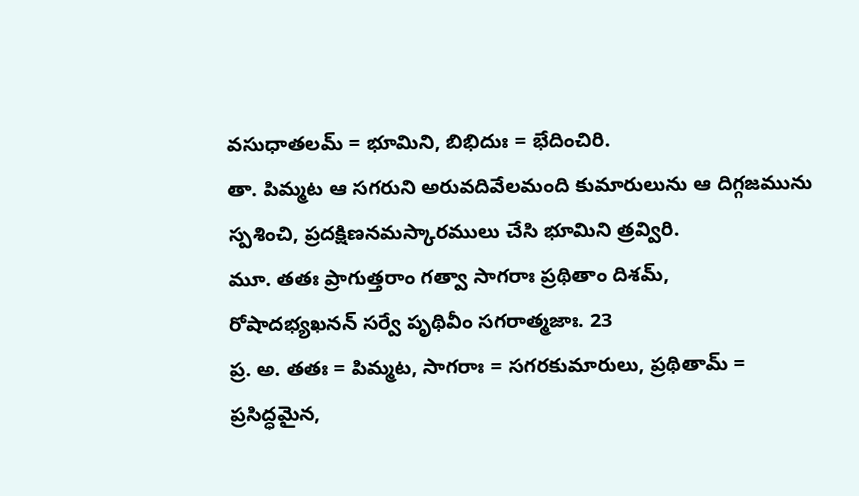వసుధాతలమ్ = భూమిని, బిభిదుః = భేదించిరి.
తా. పిమ్మట ఆ సగరుని అరువదివేలమంది కుమారులును ఆ దిగ్గజమును స్పశించి, ప్రదక్షిణనమస్కారములు చేసి భూమిని త్రవ్విరి.
మూ. తతః ప్రాగుత్తరాం గత్వా సాగరాః ప్రథితాం దిశమ్,
రోషాదభ్యఖనన్ సర్వే పృథివీం సగరాత్మజాః. 23
ప్ర. అ. తతః = పిమ్మట, సాగరాః = సగరకుమారులు, ప్రథితామ్ = ప్రసిద్ధమైన,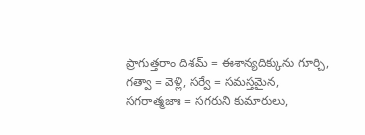ప్రాగుత్తరాం దిశమ్ = ఈశాన్యదిక్కును గూర్చి, గత్వా = వెళ్లి, సర్వే = సమస్తమైన, సగరాత్మజాః = సగరుని కుమారులు,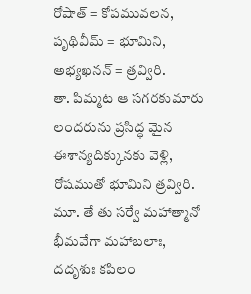రోషాత్ = కోపమువలన, పృథివీమ్ = భూమిని, అభ్యఖనన్ = త్రవ్విరి.
తా. పిమ్మట ఆ సగరకుమారు లందరును ప్రసిద్ధ మైన ఈశాన్యదిక్కునకు వెళ్లి, రోషముతో భూమిని త్రవ్విరి.
మూ. తే తు సర్వే మహాత్మానో భీమవేగా మహాబలాః,
దదృశుః కపిలం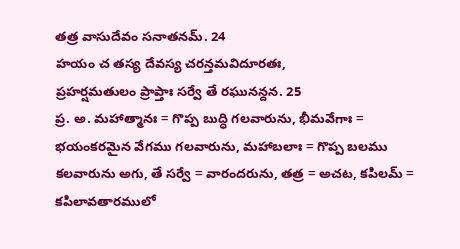తత్ర వాసుదేవం సనాతనమ్. 24
హయం చ తస్య దేవస్య చరన్తమవిదూరతః,
ప్రహర్షమతులం ప్రాప్తాః సర్వే తే రఘునన్దన. 25
ప్ర. అ. మహాత్మానః = గొప్ప బుద్ధి గలవారును, భీమవేగాః = భయంకరమైన వేగము గలవారును, మహాబలాః = గొప్ప బలము కలవారును అగు, తే సర్వే = వారందరును, తత్ర = అచట, కపిలమ్ = కపిలావతారములో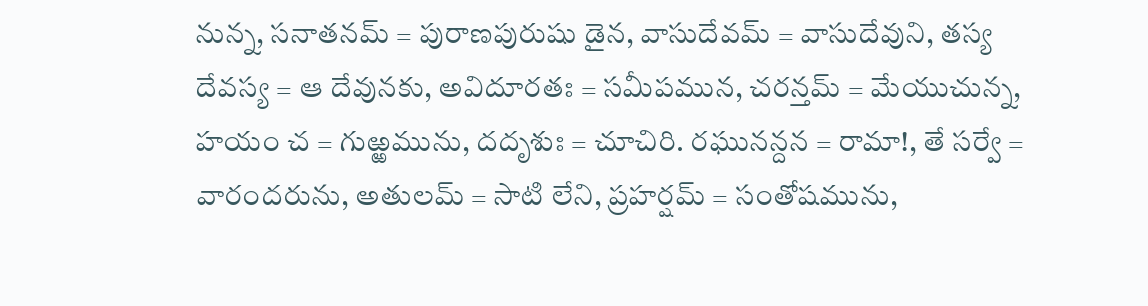నున్న, సనాతనమ్ = పురాణపురుషు డైన, వాసుదేవమ్ = వాసుదేవుని, తస్య దేవస్య = ఆ దేవునకు, అవిదూరతః = సమీపమున, చరన్తమ్ = మేయుచున్న, హయం చ = గుఱ్ఱమును, దదృశుః = చూచిరి. రఘునన్దన = రామా!, తే సర్వే = వారందరును, అతులమ్ = సాటి లేని, ప్రహర్షమ్ = సంతోషమును,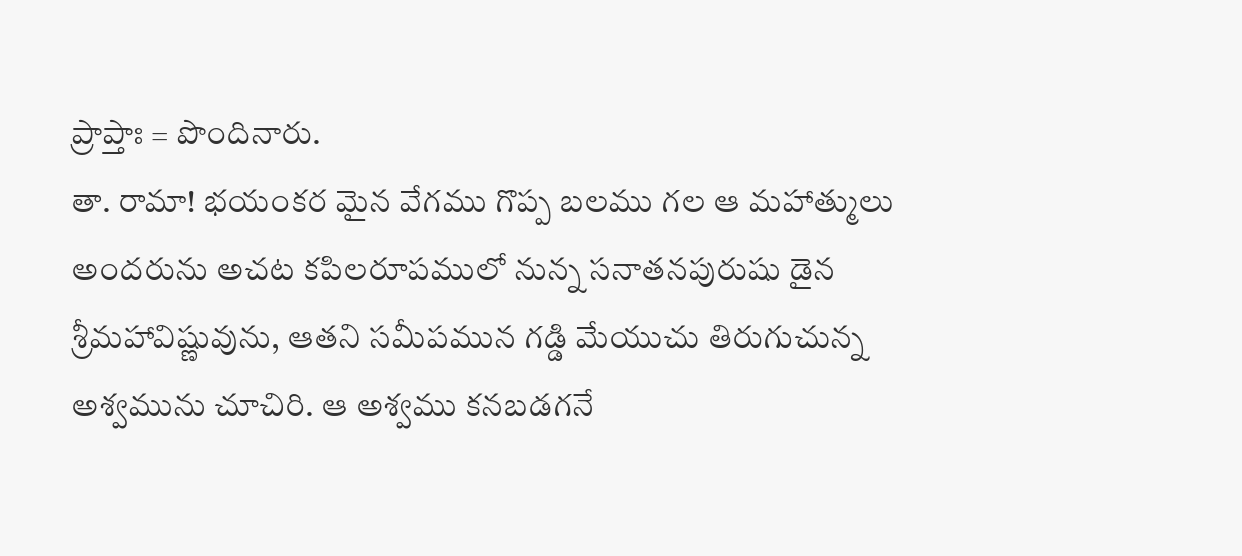ప్రాప్తాః = పొందినారు.
తా. రామా! భయంకర మైన వేగము గొప్ప బలము గల ఆ మహాత్ములు అందరును అచట కపిలరూపములో నున్న సనాతనపురుషు డైన శ్రీమహావిష్ణువును, ఆతని సమీపమున గడ్డి మేయుచు తిరుగుచున్న అశ్వమును చూచిరి. ఆ అశ్వము కనబడగనే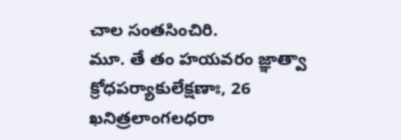చాల సంతసించిరి.
మూ. తే తం హయవరం జ్ఞాత్వా క్రోధపర్యాకులేక్షణాః, 26
ఖనిత్రలాంగలధరా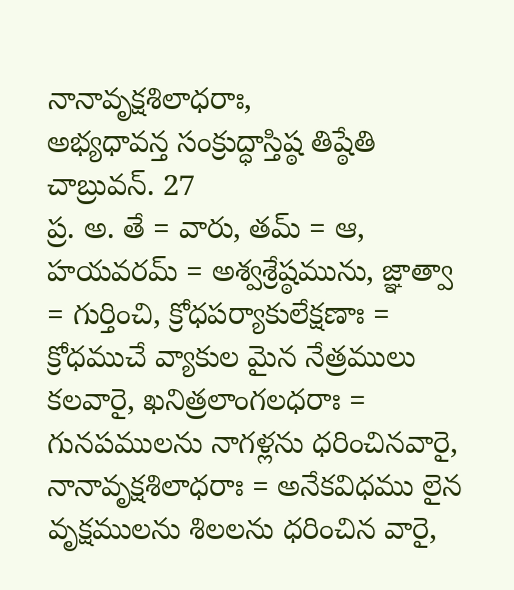నానావృక్షశిలాధరాః,
అభ్యధావన్త సంక్రుద్ధాస్తిష్ఠ తిష్ఠేతి చాబ్రువన్. 27
ప్ర. అ. తే = వారు, తమ్ = ఆ, హయవరమ్ = అశ్వశ్రేష్ఠమును, జ్ఞాత్వా = గుర్తించి, క్రోధపర్యాకులేక్షణాః = క్రోధముచే వ్యాకుల మైన నేత్రములు కలవారై, ఖనిత్రలాంగలధరాః = గునపములను నాగళ్లను ధరించినవారై, నానావృక్షశిలాధరాః = అనేకవిధము లైన వృక్షములను శిలలను ధరించిన వారై,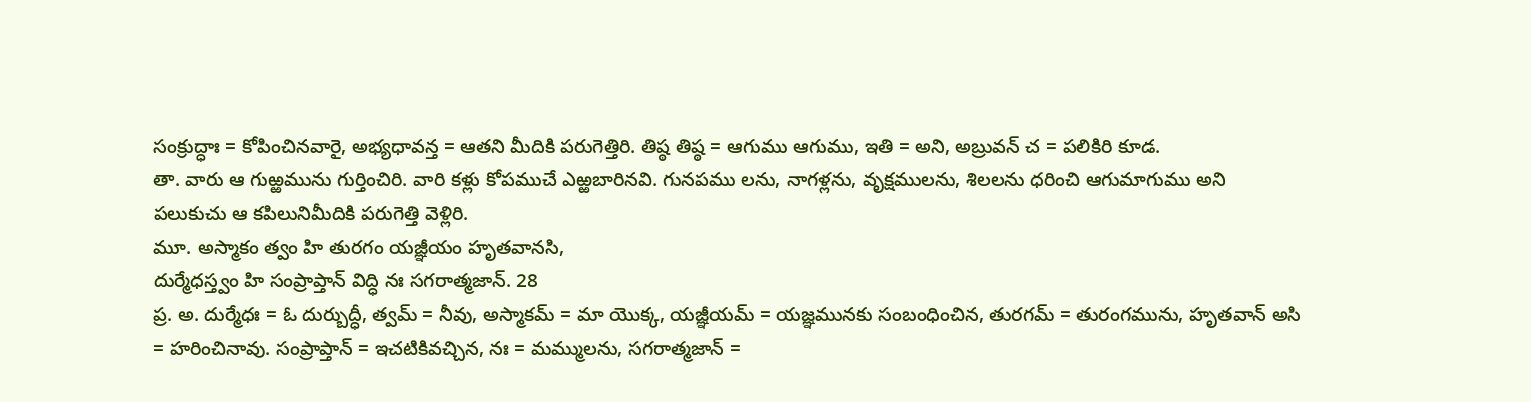సంక్రుద్ధాః = కోపించినవారై, అభ్యధావన్త = ఆతని మీదికి పరుగెత్తిరి. తిష్ఠ తిష్ఠ = ఆగుము ఆగుము, ఇతి = అని, అబ్రువన్ చ = పలికిరి కూడ.
తా. వారు ఆ గుఱ్ఱమును గుర్తించిరి. వారి కళ్లు కోపముచే ఎఱ్ఱబారినవి. గునపము లను, నాగళ్లను, వృక్షములను, శిలలను ధరించి ఆగుమాగుము అని పలుకుచు ఆ కపిలునిమీదికి పరుగెత్తి వెళ్లిరి.
మూ. అస్మాకం త్వం హి తురగం యజ్ఞీయం హృతవానసి,
దుర్మేధస్త్వం హి సంప్రాప్తాన్ విద్ధి నః సగరాత్మజాన్. 28
ప్ర. అ. దుర్మేధః = ఓ దుర్బుద్ధీ, త్వమ్ = నీవు, అస్మాకమ్ = మా యొక్క, యజ్ఞీయమ్ = యజ్ఞమునకు సంబంధించిన, తురగమ్ = తురంగమును, హృతవాన్ అసి = హరించినావు. సంప్రాప్తాన్ = ఇచటికివచ్చిన, నః = మమ్ములను, సగరాత్మజాన్ =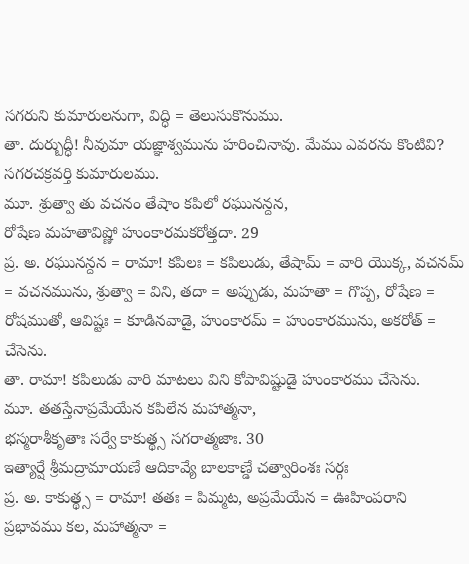సగరుని కుమారులనుగా, విద్ధి = తెలుసుకొనుము.
తా. దుర్బుద్ధీ! నీవుమా యజ్ఞాశ్వమును హరించినావు. మేము ఎవరను కొంటివి? సగరచక్రవర్తి కుమారులము.
మూ. శ్రుత్వా తు వచనం తేషాం కపిలో రఘునన్దన,
రోషేణ మహతావిష్ణో హుంకారమకరోత్తదా. 29
ప్ర. అ. రఘునన్దన = రామా! కపిలః = కపిలుడు, తేషామ్ = వారి యొక్క, వచనమ్ = వచనమును, శ్రుత్వా = విని, తదా = అప్పుడు, మహతా = గొప్ప, రోషేణ = రోషముతో, ఆవిష్టః = కూడినవాడై, హుంకారమ్ = హుంకారమును, అకరోత్ = చేసెను.
తా. రామా! కపిలుడు వారి మాటలు విని కోపావిష్టుడై హుంకారము చేసెను.
మూ. తతస్తేనాప్రమేయేన కపిలేన మహాత్మనా,
భస్మరాశీకృతాః సర్వే కాకుత్థ్స సగరాత్మజాః. 30
ఇత్యార్షే శ్రీమద్రామాయణే ఆదికావ్యే బాలకాణ్డే చత్వారింశః సర్గః
ప్ర. అ. కాకుత్థ్స = రామా! తతః = పిమ్మట, అప్రమేయేన = ఊహింపరాని ప్రభావము కల, మహాత్మనా =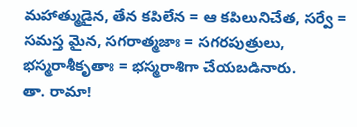మహాత్ముడైన, తేన కపిలేన = ఆ కపిలునిచేత, సర్వే = సమస్త మైన, సగరాత్మజాః = సగరపుత్రులు, భస్మరాశీకృతాః = భస్మరాశిగా చేయబడినారు.
తా. రామా!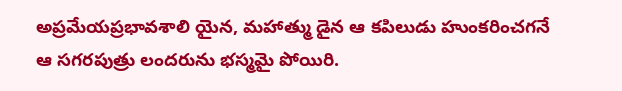అప్రమేయప్రభావశాలి యైన, మహాత్ము డైన ఆ కపిలుడు హుంకరించగనే ఆ సగరపుత్రు లందరును భస్మమై పోయిరి.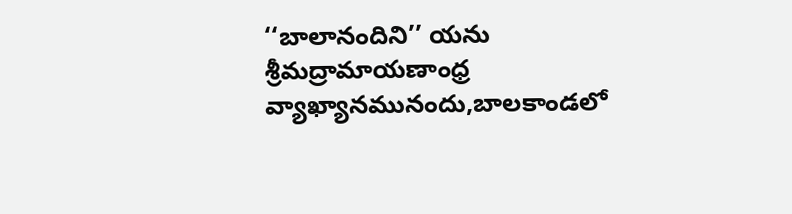‘‘బాలానందిని’’ యను శ్రీమద్రామాయణాంధ్ర వ్యాఖ్యానమునందు,బాలకాండలో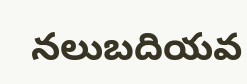నలుబదియవ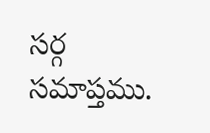సర్గ సమాప్తము.